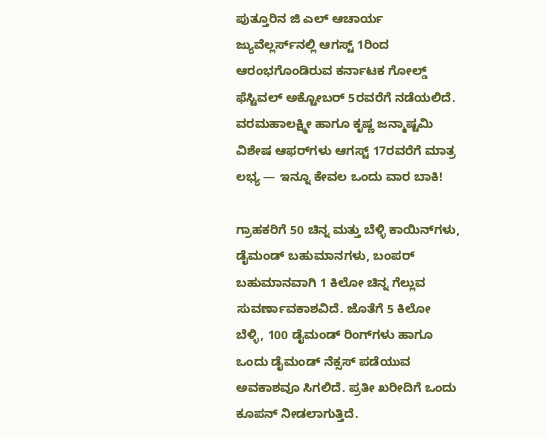ಪುತ್ತೂರಿನ ಜಿ ಎಲ್ ಆಚಾರ್ಯ ಜ್ಯುವೆಲ್ಲರ್ಸ್‌ನಲ್ಲಿ ಆಗಸ್ಟ್ 1ರಿಂದ ಆರಂಭಗೊಂಡಿರುವ ಕರ್ನಾಟಕ ಗೋಲ್ಡ್ ಫೆಸ್ಟಿವಲ್ ಅಕ್ಟೋಬರ್ 5ರವರೆಗೆ ನಡೆಯಲಿದೆ. ವರಮಹಾಲಕ್ಷ್ಮೀ ಹಾಗೂ ಕೃಷ್ಣ ಜನ್ಮಾಷ್ಟಮಿ ವಿಶೇಷ ಆಫರ್‌ಗಳು ಆಗಸ್ಟ್ 17ರವರೆಗೆ ಮಾತ್ರ ಲಭ್ಯ — ಇನ್ನೂ ಕೇವಲ ಒಂದು ವಾರ ಬಾಕಿ!

ಗ್ರಾಹಕರಿಗೆ 50 ಚಿನ್ನ ಮತ್ತು ಬೆಳ್ಳಿ ಕಾಯಿನ್‌ಗಳು, ಡೈಮಂಡ್ ಬಹುಮಾನಗಳು, ಬಂಪರ್ ಬಹುಮಾನವಾಗಿ 1 ಕಿಲೋ ಚಿನ್ನ ಗೆಲ್ಲುವ ಸುವರ್ಣಾವಕಾಶವಿದೆ. ಜೊತೆಗೆ 5 ಕಿಲೋ ಬೆಳ್ಳಿ, 100 ಡೈಮಂಡ್‌ ರಿಂಗ್‌ಗಳು ಹಾಗೂ ಒಂದು ಡೈಮಂಡ್ ನೆಕ್ಸಸ್ ಪಡೆಯುವ ಅವಕಾಶವೂ ಸಿಗಲಿದೆ. ಪ್ರತೀ ಖರೀದಿಗೆ ಒಂದು ಕೂಪನ್ ನೀಡಲಾಗುತ್ತಿದೆ.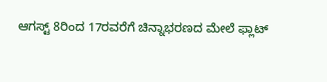ಆಗಸ್ಟ್ 8ರಿಂದ 17ರವರೆಗೆ ಚಿನ್ನಾಭರಣದ ಮೇಲೆ ಫ್ಲಾಟ್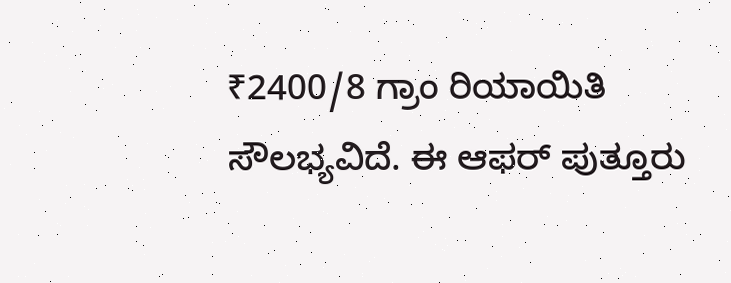₹2400/8 ಗ್ರಾಂ ರಿಯಾಯಿತಿ ಸೌಲಭ್ಯವಿದೆ. ಈ ಆಫರ್ ಪುತ್ತೂರು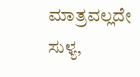ಮಾತ್ರವಲ್ಲದೇ ಸುಳ್ಯ,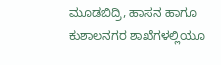ಮೂಡಬಿದ್ರಿ, ಹಾಸನ ಹಾಗೂ ಕುಶಾಲನಗರ ಶಾಖೆಗಳಲ್ಲಿಯೂ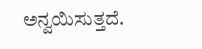ಅನ್ವಯಿಸುತ್ತದೆ.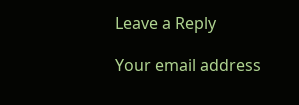Leave a Reply

Your email address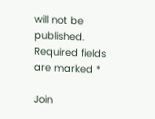will not be published. Required fields are marked *

Join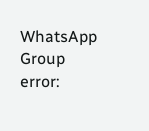WhatsApp Group
error: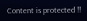Content is protected !!